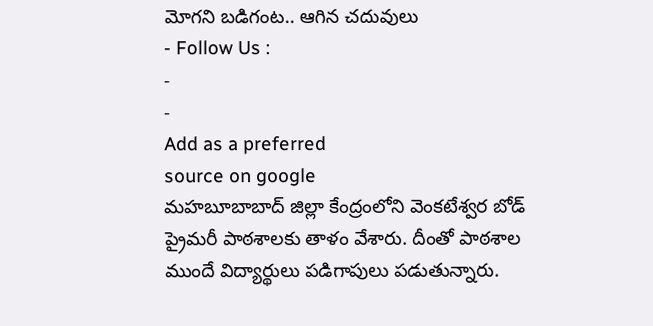మోగని బడిగంట.. ఆగిన చదువులు
- Follow Us :
-
-
Add as a preferred
source on google
మహబూబాబాద్ జిల్లా కేంద్రంలోని వెంకటేశ్వర బోడ్ ప్రైమరీ పాఠశాలకు తాళం వేశారు. దీంతో పాఠశాల ముందే విద్యార్థులు పడిగాపులు పడుతున్నారు.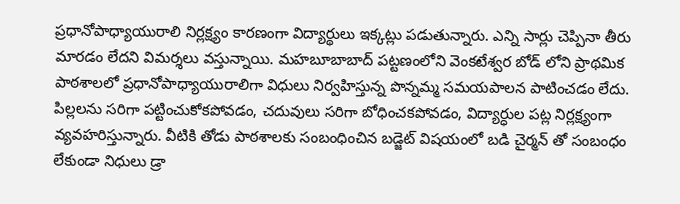ప్రధానోపాధ్యాయురాలి నిర్లక్ష్యం కారణంగా విద్యార్థులు ఇక్కట్లు పడుతున్నారు. ఎన్ని సార్లు చెప్పినా తీరు మారడం లేదని విమర్శలు వస్తున్నాయి. మహబూబాబాద్ పట్టణంలోని వెంకటేశ్వర బోడ్ లోని ప్రాథమిక పాఠశాలలో ప్రధానోపాధ్యాయురాలిగా విధులు నిర్వహిస్తున్న పొన్నమ్మ సమయపాలన పాటించడం లేదు.
పిల్లలను సరిగా పట్టించుకోకపోవడం, చదువులు సరిగా బోధించకపోవడం, విద్యార్ధుల పట్ల నిర్లక్ష్యంగా వ్యవహరిస్తున్నారు. వీటికి తోడు పాఠశాలకు సంబంధించిన బడ్జెట్ విషయంలో బడి చైర్మన్ తో సంబంధం లేకుండా నిధులు డ్రా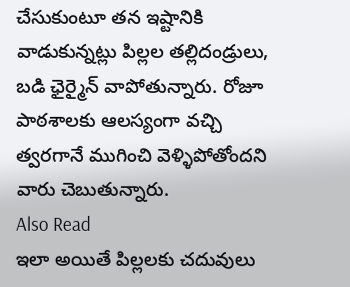చేసుకుంటూ తన ఇష్టానికి వాడుకున్నట్లు పిల్లల తల్లిదండ్రులు, బడి ఛైర్మైన్ వాపోతున్నారు. రోజూ పాఠశాలకు ఆలస్యంగా వచ్చి త్వరగానే ముగించి వెళ్ళిపోతోందని వారు చెబుతున్నారు.
Also Read
ఇలా అయితే పిల్లలకు చదువులు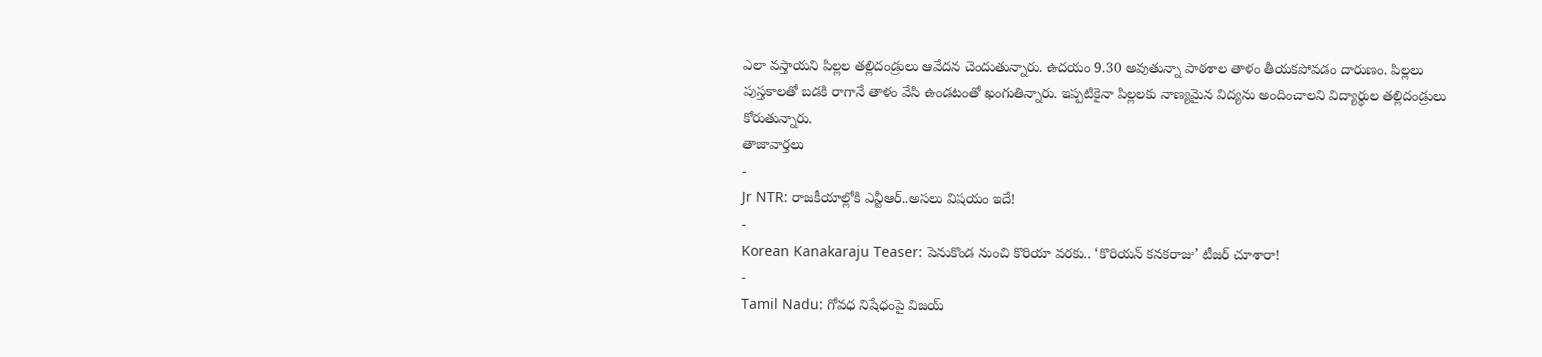ఎలా వస్తాయని పిల్లల తల్లిదండ్రులు ఆవేదన చెందుతున్నారు. ఉదయం 9.30 అవుతున్నా పాఠశాల తాళం తీయకపోవడం దారుణం. పిల్లలు పుస్తకాలతో బడకి రాగానే తాళం వేసి ఉండటంతో ఖంగుతిన్నారు. ఇప్పటికైనా పిల్లలకు నాణ్యమైన విద్యను అందించాలని విద్యార్థుల తల్లిదండ్రులు కోరుతున్నారు.
తాజావార్తలు
-
Jr NTR: రాజకీయాల్లోకి ఎన్టీఆర్..అసలు విషయం ఇదే!
-
Korean Kanakaraju Teaser: పెనుకొండ నుంచి కొరియా వరకు.. ‘కొరియన్ కనకరాజు’ టీజర్ చూశారా!
-
Tamil Nadu: గోవధ నిషేధంపై విజయ్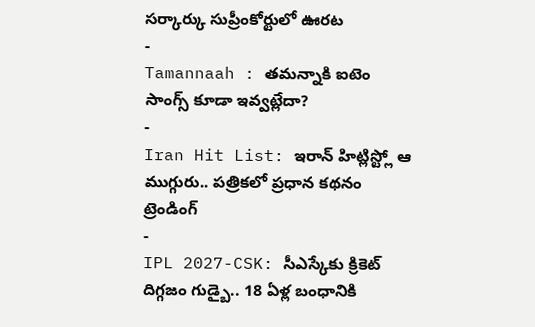సర్కార్కు సుప్రీంకోర్టులో ఊరట
-
Tamannaah : తమన్నాకి ఐటెం సాంగ్స్ కూడా ఇవ్వట్లేదా?
-
Iran Hit List: ఇరాన్ హిట్లిస్ట్లో ఆ ముగ్గురు.. పత్రికలో ప్రధాన కథనం
ట్రెండింగ్
-
IPL 2027-CSK: సీఎస్కేకు క్రికెట్ దిగ్గజం గుడ్బై.. 18 ఏళ్ల బంధానికి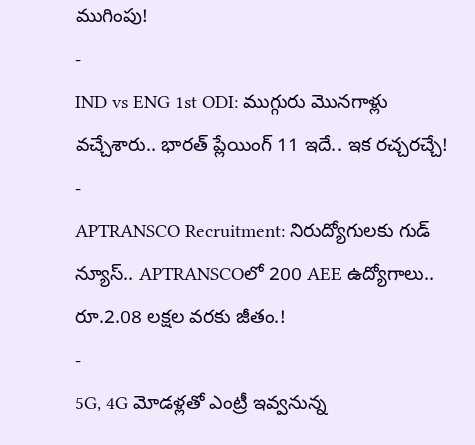ముగింపు!
-
IND vs ENG 1st ODI: ముగ్గురు మొనగాళ్లు వచ్చేశారు.. భారత్ ప్లేయింగ్ 11 ఇదే.. ఇక రచ్చరచ్చే!
-
APTRANSCO Recruitment: నిరుద్యోగులకు గుడ్ న్యూస్.. APTRANSCOలో 200 AEE ఉద్యోగాలు.. రూ.2.08 లక్షల వరకు జీతం.!
-
5G, 4G మోడళ్లతో ఎంట్రీ ఇవ్వనున్న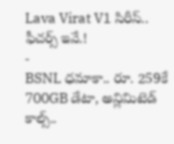Lava Virat V1 సిరీస్.. ఫీచర్స్ ఇవే.!
-
BSNL ధమాకా.. రూ. 259కే 700GB డేటా, అన్లిమిటెడ్ కాల్స్..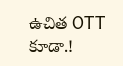ఉచిత OTT కూడా.!